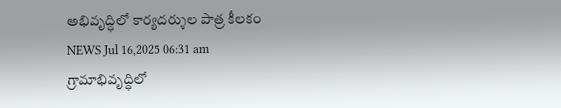అభివృద్ధిలో కార్యదర్శుల పాత్ర కీలకం
NEWS Jul 16,2025 06:31 am
గ్రామాభివృద్ధిలో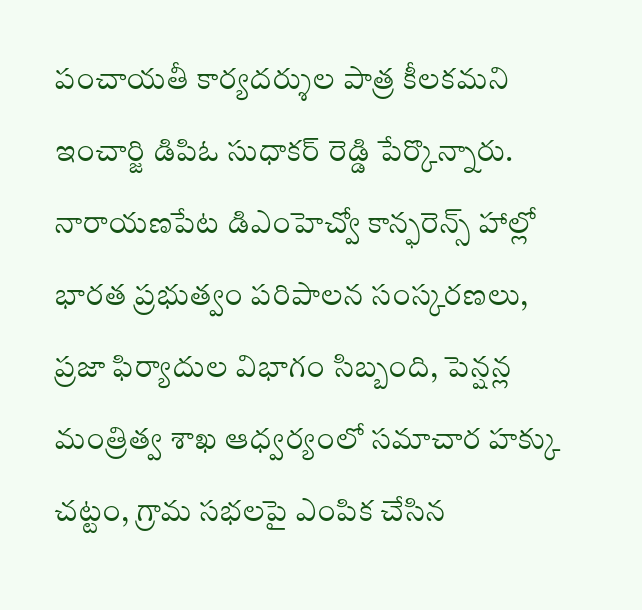పంచాయతీ కార్యదర్శుల పాత్ర కీలకమని ఇంచార్జి డిపిఓ సుధాకర్ రెడ్డి పేర్కొన్నారు. నారాయణపేట డిఎంహెచ్వో కాన్ఫరెన్స్ హాల్లో భారత ప్రభుత్వం పరిపాలన సంస్కరణలు, ప్రజా ఫిర్యాదుల విభాగం సిబ్బంది, పెన్షన్ల మంత్రిత్వ శాఖ ఆధ్వర్యంలో సమాచార హక్కు చట్టం, గ్రామ సభలపై ఎంపిక చేసిన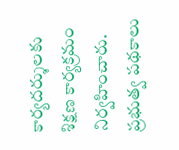కార్యదర్శులకు శిక్షణ కార్యక్రమం నిర్వహించారు. ప్రభుత్వ పథకాలు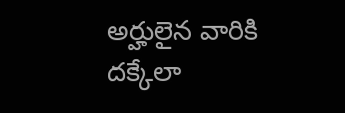అర్హులైన వారికి దక్కేలా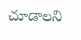చూడాలని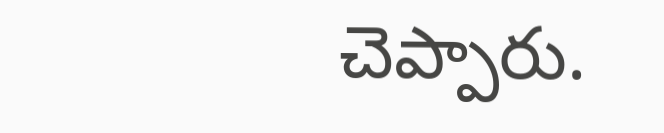చెప్పారు.